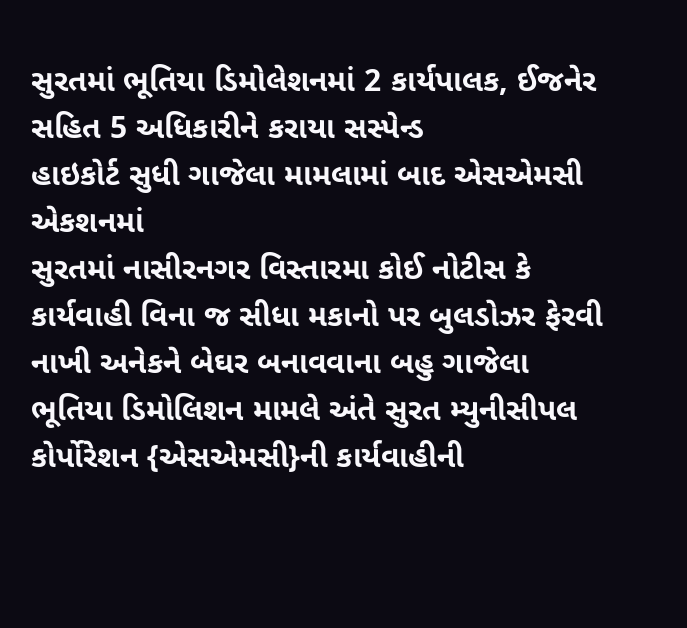સુરતમાં ભૂતિયા ડિમોલેશનમાં 2 કાર્યપાલક, ઈજનેર સહિત 5 અધિકારીને કરાયા સસ્પેન્ડ
હાઇકોર્ટ સુધી ગાજેલા મામલામાં બાદ એસએમસી એકશનમાં
સુરતમાં નાસીરનગર વિસ્તારમા કોઈ નોટીસ કે કાર્યવાહી વિના જ સીધા મકાનો પર બુલડોઝર ફેરવી નાખી અનેકને બેઘર બનાવવાના બહુ ગાજેલા ભૂતિયા ડિમોલિશન મામલે અંતે સુરત મ્યુનીસીપલ કોર્પોરેશન {એસએમસી}ની કાર્યવાહીની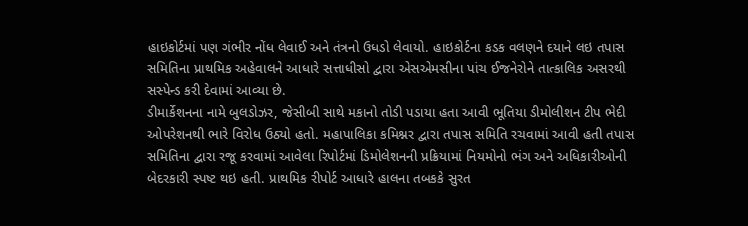હાઇકોર્ટમાં પણ ગંભીર નોંધ લેવાઈ અને તંત્રનો ઉધડો લેવાયો. હાઇકોર્ટના કડક વલણને દયાને લઇ તપાસ સમિતિના પ્રાથમિક અહેવાલને આધારે સત્તાધીસો દ્વારા એસએમસીના પાંચ ઈજનેરોને તાત્કાલિક અસરથી સસ્પેન્ડ કરી દેવામાં આવ્યા છે.
ડીમાર્કેશનના નામે બુલડોઝર, જેસીબી સાથે મકાનો તોડી પડાયા હતા આવી ભૂતિયા ડીમોલીશન ટીપ ભેદી ઓપરેશનથી ભારે વિરોધ ઉઠ્યો હતો. મહાપાલિકા કમિશ્નર દ્વારા તપાસ સમિતિ રચવામાં આવી હતી તપાસ સમિતિના દ્વારા રજૂ કરવામાં આવેલા રિપોર્ટમાં ડિમોલેશનની પ્રક્રિયામાં નિયમોનો ભંગ અને અધિકારીઓની બેદરકારી સ્પષ્ટ થઇ હતી. પ્રાથમિક રીપોર્ટ આધારે હાલના તબકકે સુરત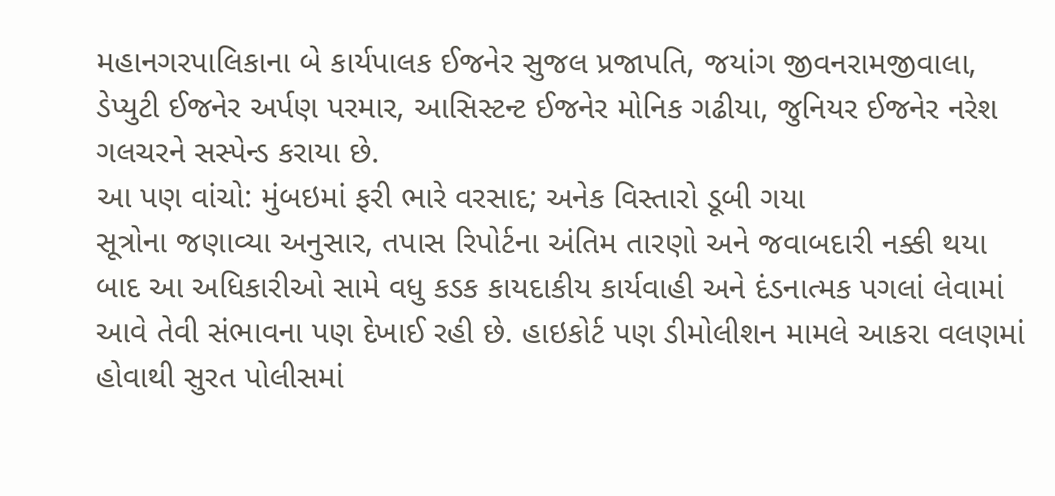મહાનગરપાલિકાના બે કાર્યપાલક ઈજનેર સુજલ પ્રજાપતિ, જયાંગ જીવનરામજીવાલા, ડેપ્યુટી ઈજનેર અર્પણ પરમાર, આસિસ્ટન્ટ ઈજનેર મોનિક ગઢીયા, જુનિયર ઈજનેર નરેશ ગલચરને સસ્પેન્ડ કરાયા છે.
આ પણ વાંચો: મુંબઇમાં ફરી ભારે વરસાદ; અનેક વિસ્તારો ડૂબી ગયા
સૂત્રોના જણાવ્યા અનુસાર, તપાસ રિપોર્ટના અંતિમ તારણો અને જવાબદારી નક્કી થયા બાદ આ અધિકારીઓ સામે વધુ કડક કાયદાકીય કાર્યવાહી અને દંડનાત્મક પગલાં લેવામાં આવે તેવી સંભાવના પણ દેખાઈ રહી છે. હાઇકોર્ટ પણ ડીમોલીશન મામલે આકરા વલણમાં હોવાથી સુરત પોલીસમાં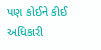પણ કોઈને કીઈ અધિકારી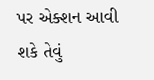પર એક્શન આવી શકે તેવું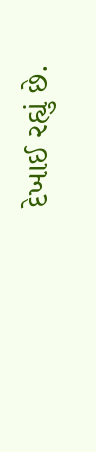દેખાઈ રહ્યું છે.